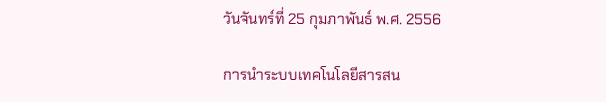วันจันทร์ที่ 25 กุมภาพันธ์ พ.ศ. 2556

การนำระบบเทคโนโลยีสารสน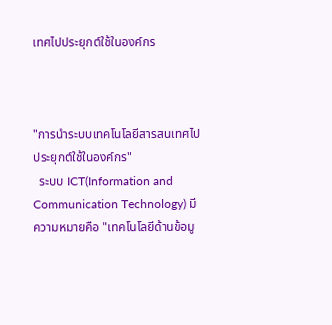เทศไปประยุกต์ใช้ในองค์กร



"การนำระบบเทคโนโลยีสารสนเทศไปประยุกต์ใช้ในองค์กร"
  ระบบ ICT(Information and Communication Technology) มีความหมายคือ "เทคโนโลยีด้านข้อมู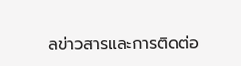ลข่าวสารและการติดต่อ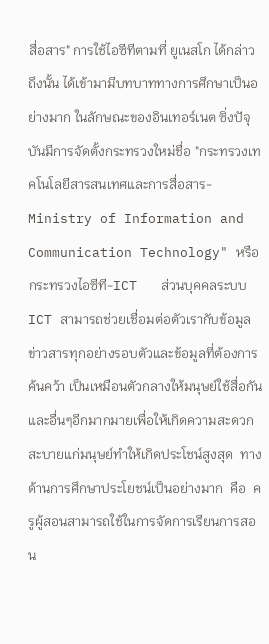สื่อสาร" การใช้ไอซีทีตามที่ ยูเนสโก ได้กล่าวถึงนั้น ได้เข้ามามีบทบาททางการศึกษาเป็นอย่างมาก ในลักษณะของอินเทอร์เนต ซิ่งปัจุบันมีการจัดตั้งกระทรวงใหม่ชื่อ "กระทรวงเทคโนโลยีสารสนเทศและการสื่อสาร-Ministry of Information and Communication Technology" หรือกระทรวงไอซีที-ICT   ส่วนบุคคลระบบICT สามารถช่วยเชื่อมต่อตัวเรากับข้อมูลข่าวสารทุกอย่างรอบตัวและข้อมูลที่ต้องการค้นคว้า เป็นเหมือนตัวกลางให้มนุษย์ใช้สื่อกัน และอื่นๆอีกมากมายเพื่อให้เกิดความสะดวกสะบายแก่มนุษย์ทำให้เกิดประโชน์สูงสุด  ทางด้านการศึกษาประโยชน์เป็นอย่างมาก  คือ  ครูผู้สอนสามารถใช้ในการจัดการเรียนการสอน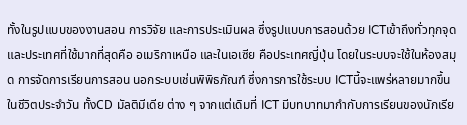ทั้งในรูปแบบของงานสอน การวิจัย และการประเมินผล ซึ่งรูปแบบการสอนด้วย ICTเข้าถึงทั่วทุกจุด และประเทศที่ใช้มากที่สุดคือ อเมริกาเหนือ และในเอเซีย คือประเทศญี่ปุ่น โดยในระบบจะใช้ในห้องสมุด การจัดการเรียนการสอน นอกระบบเช่นพิพิธภัณฑ์ ซึ่งการการใช้ระบบ ICTนี้จะแพร่หลายมากขึ้นในชีวิตประจำวัน ทั้งCD มัลติมีเดีย ต่าง ๆ จากแต่เดิมที่ ICT มีบทบาทมากำกับการเรียนของนักเรีย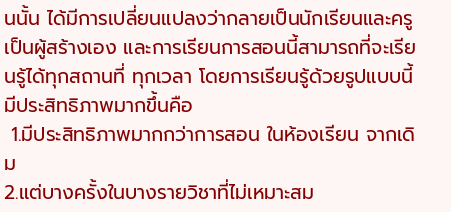นนั้น ได้มีการเปลี่ยนแปลงว่ากลายเป็นนักเรียนและครูเป็นผู้สร้างเอง และการเรียนการสอนนี้สามารถที่จะเรียนรู้ได้ทุกสถานที่ ทุกเวลา โดยการเรียนรู้ด้วยรูปแบบนี้มีประสิทธิภาพมากขึ้นคือ
 1.มีประสิทธิภาพมากกว่าการสอน ในห้องเรียน จากเดิม
2.แต่บางครั้งในบางรายวิชาที่ไม่เหมาะสม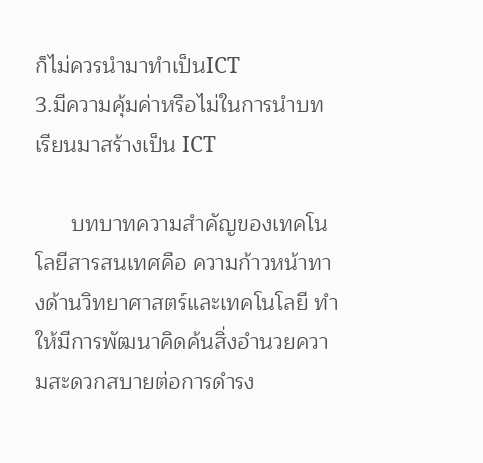ก็ไม่ควรนำมาทำเป็นICT
3.มีความคุ้มค่าหรือไม่ในการนำบทเรียนมาสร้างเป็น ICT

      บทบาทความสำคัญของเทคโนโลยีสารสนเทศคือ ความก้าวหน้าทางด้านวิทยาศาสตร์และเทคโนโลยี ทำให้มีการพัฒนาคิดค้นสิ่งอำนวยความสะดวกสบายต่อการดำรง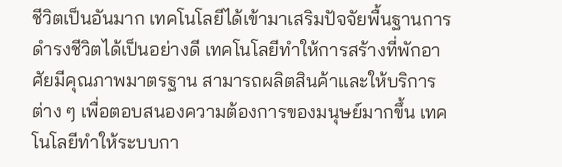ชีวิตเป็นอันมาก เทคโนโลยีได้เข้ามาเสริมปัจจัยพื้นฐานการดำรงชีวิตได้เป็นอย่างดี เทคโนโลยีทำให้การสร้างที่พักอาศัยมีคุณภาพมาตรฐาน สามารถผลิตสินค้าและให้บริการต่าง ๆ เพื่อตอบสนองความต้องการของมนุษย์มากขึ้น เทคโนโลยีทำให้ระบบกา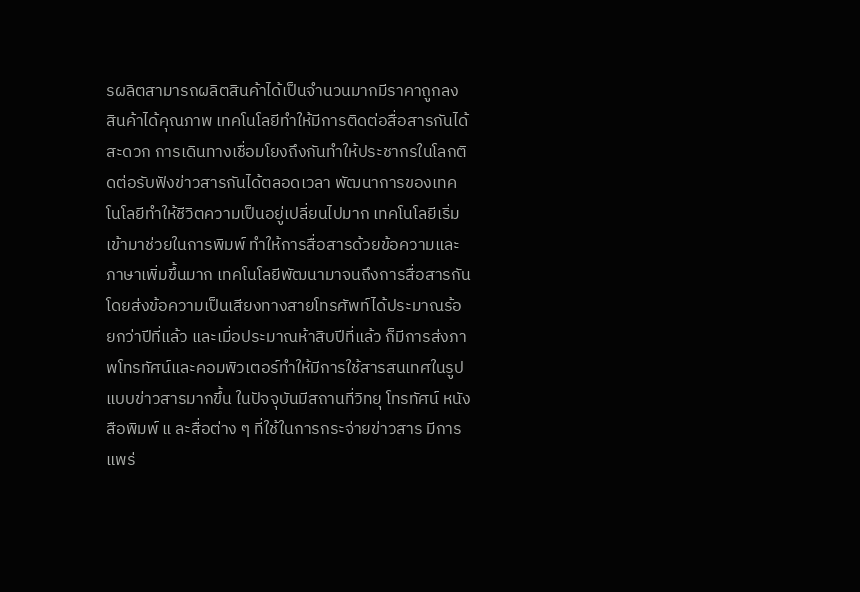รผลิตสามารถผลิตสินค้าได้เป็นจำนวนมากมีราคาถูกลง สินค้าได้คุณภาพ เทคโนโลยีทำให้มีการติดต่อสื่อสารกันได้สะดวก การเดินทางเชื่อมโยงถึงกันทำให้ประชากรในโลกติดต่อรับฟังข่าวสารกันได้ตลอดเวลา พัฒนาการของเทคโนโลยีทำให้ชีวิตความเป็นอยู่เปลี่ยนไปมาก เทคโนโลยีเริ่มเข้ามาช่วยในการพิมพ์ ทำให้การสื่อสารด้วยข้อความและภาษาเพิ่มขึ้นมาก เทคโนโลยีพัฒนามาจนถึงการสื่อสารกัน โดยส่งข้อความเป็นเสียงทางสายโทรศัพท์ได้ประมาณร้อยกว่าปีที่แล้ว และเมื่อประมาณห้าสิบปีที่แล้ว ก็มีการส่งภาพโทรทัศน์และคอมพิวเตอร์ทำให้มีการใช้สารสนเทศในรูปแบบข่าวสารมากขึ้น ในปัจจุบันมีสถานที่วิทยุ โทรทัศน์ หนังสือพิมพ์ แ ละสื่อต่าง ๆ ที่ใช้ในการกระจ่ายข่าวสาร มีการแพร่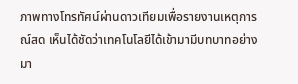ภาพทางโทรทัศน์ผ่านดาวเทียมเพื่อรายงานเหตุการณ์สด เห็นได้ชัดว่าเทคโนโลยีได้เข้ามามีบทบาทอย่างมา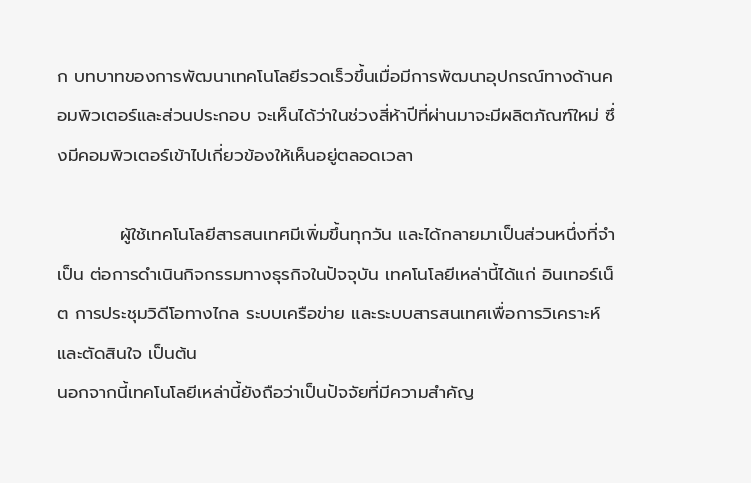ก บทบาทของการพัฒนาเทคโนโลยีรวดเร็วขึ้นเมื่อมีการพัฒนาอุปกรณ์ทางด้านคอมพิวเตอร์และส่วนประกอบ จะเห็นได้ว่าในช่วงสี่ห้าปีที่ผ่านมาจะมีผลิตภัณฑ์ใหม่ ซึ่งมีคอมพิวเตอร์เข้าไปเกี่ยวข้องให้เห็นอยู่ตลอดเวลา

          ผู้ใช้เทคโนโลยีสารสนเทศมีเพิ่มขึ้นทุกวัน และได้กลายมาเป็นส่วนหนึ่งที่จำเป็น ต่อการดำเนินกิจกรรมทางธุรกิจในปัจจุบัน เทคโนโลยีเหล่านี้ได้แก่ อินเทอร์เน็ต การประชุมวิดีโอทางไกล ระบบเครือข่าย และระบบสารสนเทศเพื่อการวิเคราะห์และตัดสินใจ เป็นต้น
นอกจากนี้เทคโนโลยีเหล่านี้ยังถือว่าเป็นปัจจัยที่มีความสำคัญ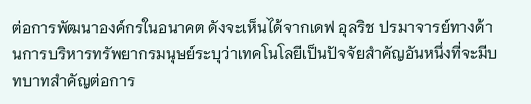ต่อการพัฒนาองค์กรในอนาคต ดังจะเห็นได้จากเดฟ อุลริช ปรมาจารย์ทางด้านการบริหารทรัพยากรมนุษย์ระบุว่าเทคโนโลยีเป็นปัจจัยสำคัญอันหนึ่งที่จะมีบทบาทสำคัญต่อการ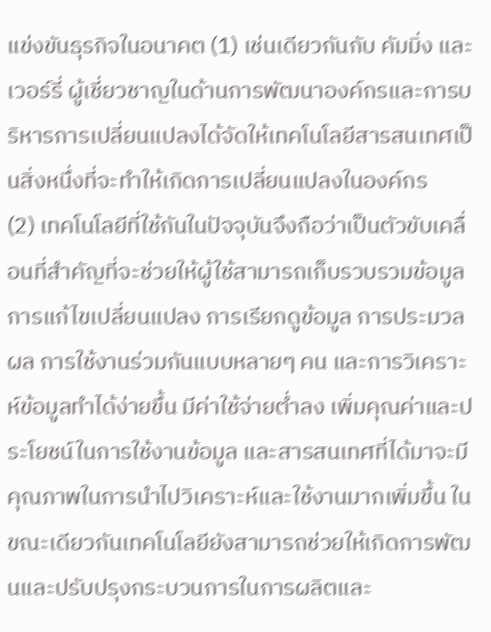แข่งขันธุรกิจในอนาคต (1) เช่นเดียวกันกับ คัมมิ่ง และเวอร์รี่ ผู้เชี่ยวชาญในด้านการพัฒนาองค์กรและการบริหารการเปลี่ยนแปลงได้จัดให้เทคโนโลยีสารสนเทศเป็นสิ่งหนึ่งที่จะทำให้เกิดการเปลี่ยนแปลงในองค์กร
(2) เทคโนโลยีที่ใช้กันในปัจจุบันจึงถือว่าเป็นตัวขับเคลื่อนที่สำคัญที่จะช่วยให้ผู้ใช้สามารถเก็บรวบรวมข้อมูล การแก้ไขเปลี่ยนแปลง การเรียกดูข้อมูล การประมวลผล การใช้งานร่วมกันแบบหลายๆ คน และการวิเคราะห์ข้อมูลทำได้ง่ายขึ้น มีค่าใช้จ่ายต่ำลง เพิ่มคุณค่าและประโยชน์ในการใช้งานข้อมูล และสารสนเทศที่ได้มาจะมีคุณภาพในการนำไปวิเคราะห์และใช้งานมากเพิ่มขึ้น ในขณะเดียวกันเทคโนโลยียังสามารถช่วยให้เกิดการพัฒนและปรับปรุงกระบวนการในการผลิตและ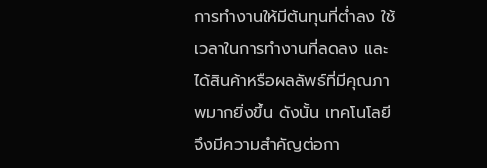การทำงานให้มีต้นทุนที่ต่ำลง ใช้เวลาในการทำงานที่ลดลง และได้สินค้าหรือผลลัพธ์ที่มีคุณภาพมากยิ่งขึ้น ดังนั้น เทคโนโลยีจึงมีความสำคัญต่อกา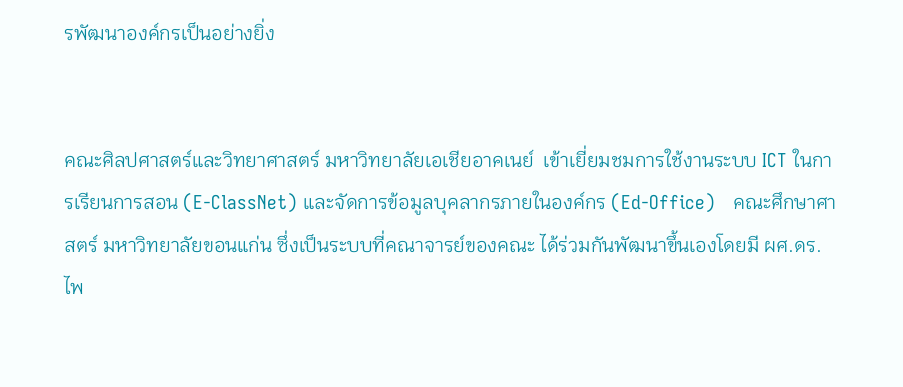รพัฒนาองค์กรเป็นอย่างยิ่ง


คณะศิลปศาสตร์และวิทยาศาสตร์ มหาวิทยาลัยเอเชียอาคเนย์  เข้าเยี่ยมชมการใช้งานระบบ ICT ในการเรียนการสอน (E-ClassNet) และจัดการข้อมูลบุคลากรภายในองค์กร (Ed-Office)   คณะศึกษาศาสตร์ มหาวิทยาลัยขอนแก่น ซึ่งเป็นระบบที่คณาจารย์ของคณะ ได้ร่วมกันพัฒนาขึ้นเองโดยมี ผศ.ดร.ไพ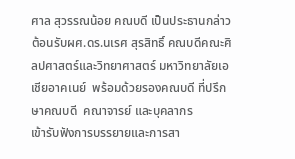ศาล สุวรรณน้อย คณบดี เป็นประธานกล่าวต้อนรับผศ.ดร.นเรศ สุรสิทธิ์ คณบดีคณะศิลปศาสตร์และวิทยาศาสตร์ มหาวิทยาลัยเอเชียอาคเนย์  พร้อมด้วยรองคณบดี ที่ปรึกษาคณบดี  คณาจารย์ และบุคลากร
เข้ารับฟังการบรรยายและการสา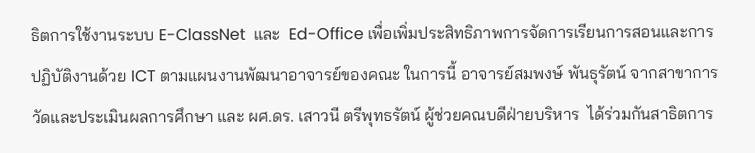ธิตการใช้งานระบบ E-ClassNet  และ  Ed-Office เพื่อเพิ่มประสิทธิภาพการจัดการเรียนการสอนและการปฏิบัติงานด้วย ICT ตามแผนงานพัฒนาอาจารย์ของคณะ ในการนี้ อาจารย์สมพงษ์ พันธุรัตน์ จากสาขาการวัดและประเมินผลการศึกษา และ ผศ.ดร. เสาวนี ตรีพุทธรัตน์ ผู้ช่วยคณบดีฝ่ายบริหาร  ได้ร่วมกันสาธิตการ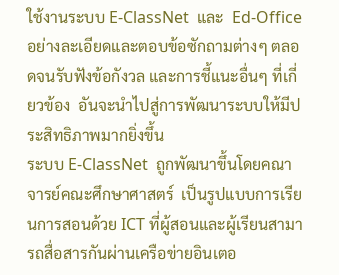ใช้งานระบบ E-ClassNet  และ  Ed-Office อย่างละเอียดและตอบข้อซักถามต่างๆ ตลอดจนรับฟังข้อกังวล และการชี้แนะอื่นๆ ที่เกี่ยวข้อง  อันจะนำไปสู่การพัฒนาระบบให้มีประสิทธิภาพมากยิ่งขึ้น
ระบบ E-ClassNet  ถูกพัฒนาขึ้นโดยคณาจารย์คณะศึกษาศาสตร์  เป็นรูปแบบการเรียนการสอนด้วย ICT ที่ผู้สอนและผู้เรียนสามารถสื่อสารกันผ่านเครือข่ายอินเตอ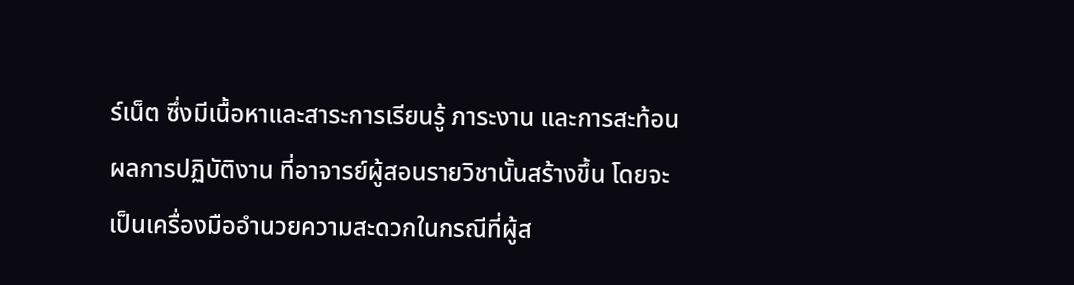ร์เน็ต ซึ่งมีเนื้อหาและสาระการเรียนรู้ ภาระงาน และการสะท้อนผลการปฏิบัติงาน ที่อาจารย์ผู้สอนรายวิชานั้นสร้างขึ้น โดยจะเป็นเครื่องมืออำนวยความสะดวกในกรณีที่ผู้ส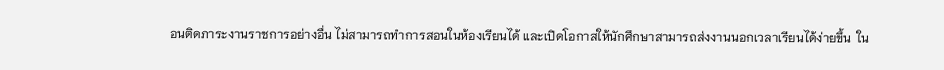อนติดภาระงานราชการอย่างอื่น ไม่สามารถทำการสอนในห้องเรียนได้ และเปิดโอกาสให้นักศึกษาสามารถส่งงานนอกเวลาเรียนได้ง่ายขึ้น  ใน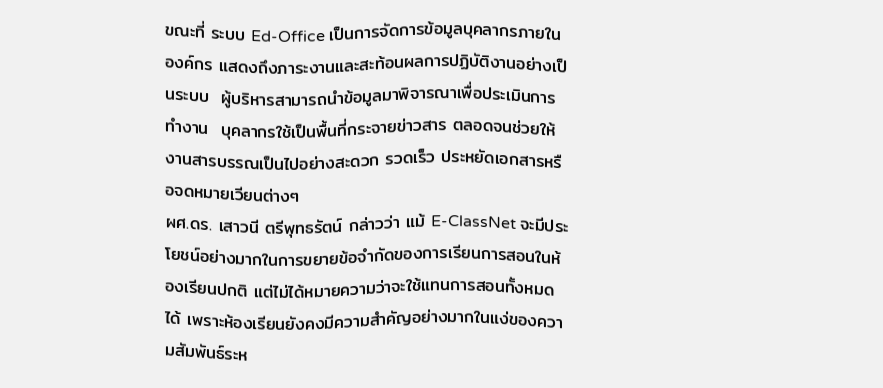ขณะที่ ระบบ Ed-Office เป็นการจัดการข้อมูลบุคลากรภายในองค์กร แสดงถึงภาระงานและสะท้อนผลการปฏิบัติงานอย่างเป็นระบบ  ผู้บริหารสามารถนำข้อมูลมาพิจารณาเพื่อประเมินการทำงาน  บุคลากรใช้เป็นพื้นที่กระจายข่าวสาร ตลอดจนช่วยให้งานสารบรรณเป็นไปอย่างสะดวก รวดเร็ว ประหยัดเอกสารหรือจดหมายเวียนต่างๆ
ผศ.ดร. เสาวนี ตรีพุทธรัตน์ กล่าวว่า แม้ E-ClassNet จะมีประโยชน์อย่างมากในการขยายข้อจำกัดของการเรียนการสอนในห้องเรียนปกติ แต่ไม่ได้หมายความว่าจะใช้แทนการสอนทั้งหมดได้ เพราะห้องเรียนยังคงมีความสำคัญอย่างมากในแง่ของความสัมพันธ์ระห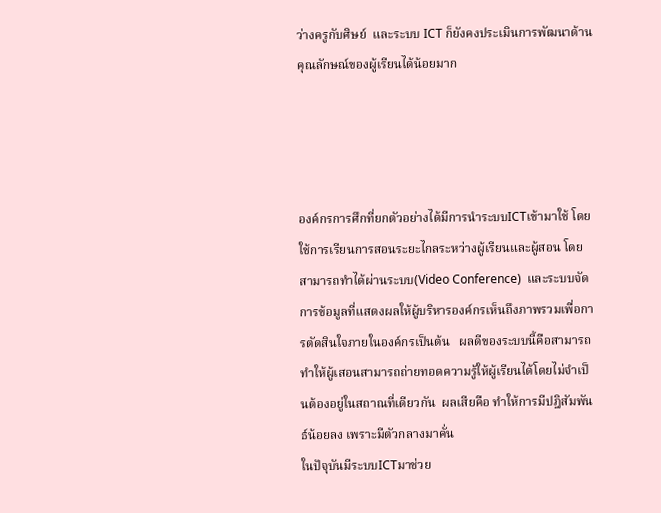ว่างครูกับศิษย์  และระบบ ICT ก็ยังคงประเมินการพัฒนาด้านคุณลักษณ์ของผู้เรียนได้น้อยมาก




องค์กรการศึกที่ยกตัวอย่างได้มีการนำระบบICTเข้ามาใช้ โดยใช้การเรียนการสอนระยะไกลระหว่างผู้เรียนและผู้สอน โดยสามารถทำได้ผ่านระบบ(Video Conference)  และระบบจัดการข้อมูลที่แสดงผลให้ผู้บริหารองค์กรเห็นถึงภาพรวมเพื่อการตัดสินใจภายในองค์กรเป็นต้น   ผลดีของระบบนี้คือสามารถทำให้ผู้เสอนสามารถถ่ายทอดความรู้ให้ผู้เรียนได้โดยไม่จำเป็นต้องอยู่ในสถาณที่เดียวกัน  ผลเสียคือ ทำให้การมีปฎิสัมพันธ์น้อยลง เพราะมีตัวกลางมาคั่น
ในปัจุบันมีระบบICTมาช่วย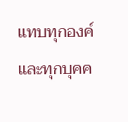แทบทุกองค์และทุกบุคค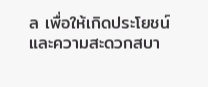ล เพื่อให้เกิดประโยชน์และความสะดวกสบา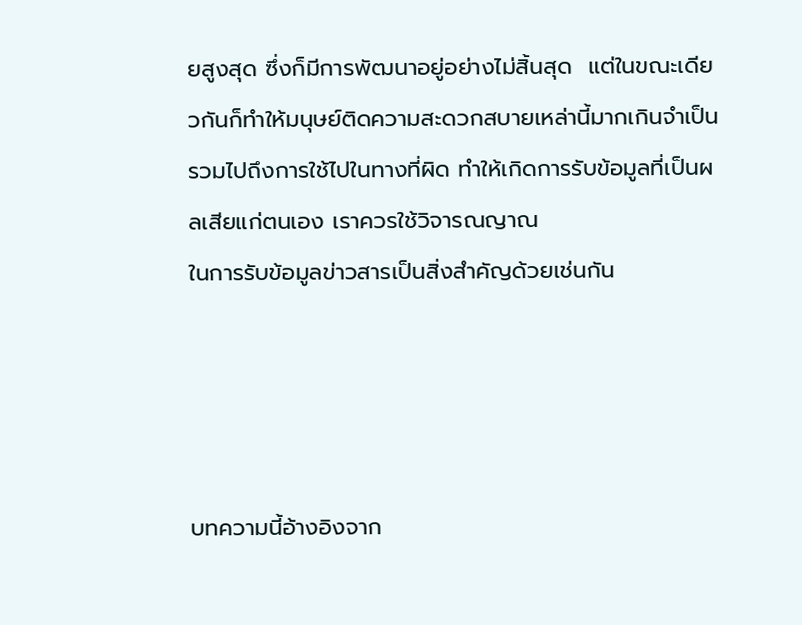ยสูงสุด ซึ่งก็มีการพัฒนาอยู่อย่างไม่สิ้นสุด  แต่ในขณะเดียวกันก็ทำให้มนุษย์ติดความสะดวกสบายเหล่านี้มากเกินจำเป็น รวมไปถึงการใช้ไปในทางที่ผิด ทำให้เกิดการรับข้อมูลที่เป็นผลเสียแก่ตนเอง เราควรใช้วิจารณญาณ
ในการรับข้อมูลข่าวสารเป็นสิ่งสำคัญด้วยเช่นกัน




บทความนี้อ้างอิงจาก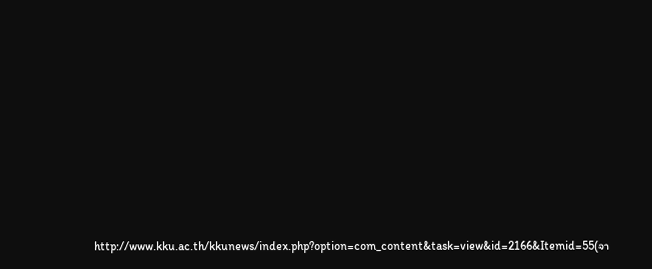http://www.kku.ac.th/kkunews/index.php?option=com_content&task=view&id=2166&Itemid=55(จา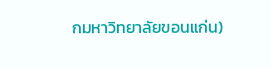กมหาวิทยาลัยขอนแก่น)